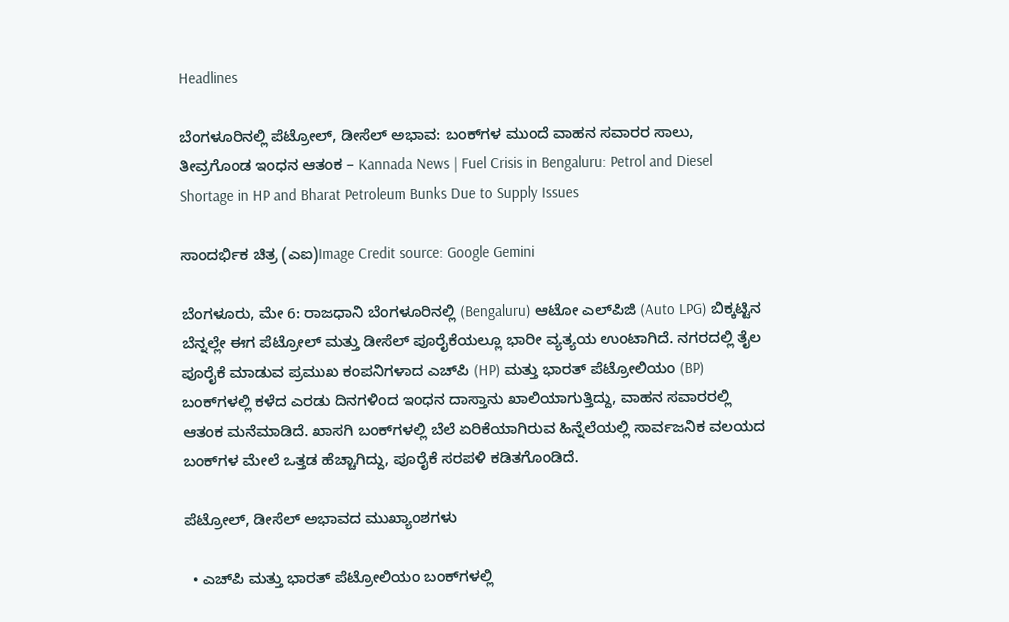Headlines

ಬೆಂಗಳೂರಿನಲ್ಲಿ ಪೆಟ್ರೋಲ್, ಡೀಸೆಲ್ ಅಭಾವ: ಬಂಕ್‌ಗಳ ಮುಂದೆ ವಾಹನ ಸವಾರರ ಸಾಲು, ತೀವ್ರಗೊಂಡ ಇಂಧನ ಆತಂಕ – Kannada News | Fuel Crisis in Bengaluru: Petrol and Diesel Shortage in HP and Bharat Petroleum Bunks Due to Supply Issues

ಸಾಂದರ್ಭಿಕ ಚಿತ್ರ (ಎಐ)Image Credit source: Google Gemini

ಬೆಂಗಳೂರು, ಮೇ 6: ರಾಜಧಾನಿ ಬೆಂಗಳೂರಿನಲ್ಲಿ (Bengaluru) ಆಟೋ ಎಲ್‌ಪಿಜಿ (Auto LPG) ಬಿಕ್ಕಟ್ಟಿನ ಬೆನ್ನಲ್ಲೇ ಈಗ ಪೆಟ್ರೋಲ್ ಮತ್ತು ಡೀಸೆಲ್ ಪೂರೈಕೆಯಲ್ಲೂ ಭಾರೀ ವ್ಯತ್ಯಯ ಉಂಟಾಗಿದೆ. ನಗರದಲ್ಲಿ ತೈಲ ಪೂರೈಕೆ ಮಾಡುವ ಪ್ರಮುಖ ಕಂಪನಿಗಳಾದ ಎಚ್‌ಪಿ (HP) ಮತ್ತು ಭಾರತ್ ಪೆಟ್ರೋಲಿಯಂ (BP) ಬಂಕ್‌ಗಳಲ್ಲಿ ಕಳೆದ ಎರಡು ದಿನಗಳಿಂದ ಇಂಧನ ದಾಸ್ತಾನು ಖಾಲಿಯಾಗುತ್ತಿದ್ದು, ವಾಹನ ಸವಾರರಲ್ಲಿ ಆತಂಕ ಮನೆಮಾಡಿದೆ. ಖಾಸಗಿ ಬಂಕ್‌ಗಳಲ್ಲಿ ಬೆಲೆ ಏರಿಕೆಯಾಗಿರುವ ಹಿನ್ನೆಲೆಯಲ್ಲಿ ಸಾರ್ವಜನಿಕ ವಲಯದ ಬಂಕ್‌ಗಳ ಮೇಲೆ ಒತ್ತಡ ಹೆಚ್ಚಾಗಿದ್ದು, ಪೂರೈಕೆ ಸರಪಳಿ ಕಡಿತಗೊಂಡಿದೆ.

ಪೆಟ್ರೋಲ್, ಡೀಸೆಲ್ ಅಭಾವದ ಮುಖ್ಯಾಂಶಗಳು

  • ಎಚ್‌ಪಿ ಮತ್ತು ಭಾರತ್ ಪೆಟ್ರೋಲಿಯಂ ಬಂಕ್‌ಗಳಲ್ಲಿ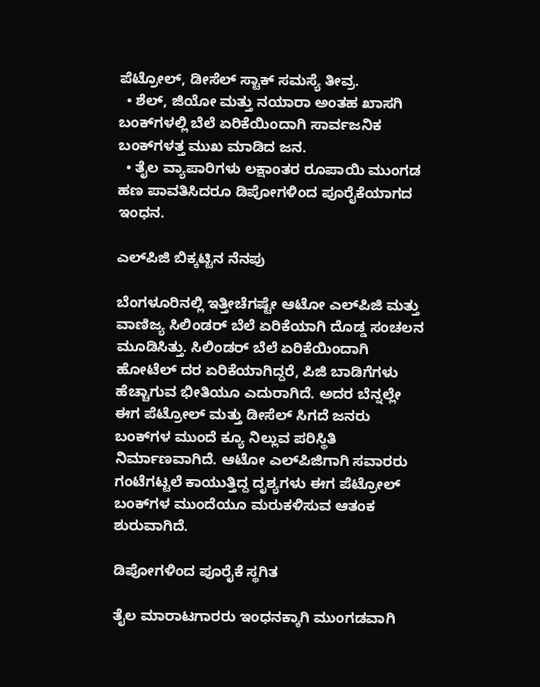ಪೆಟ್ರೋಲ್, ಡೀಸೆಲ್ ಸ್ಟಾಕ್ ಸಮಸ್ಯೆ ತೀವ್ರ.
  • ಶೆಲ್, ಜಿಯೋ ಮತ್ತು ನಯಾರಾ ಅಂತಹ ಖಾಸಗಿ ಬಂಕ್‌ಗಳಲ್ಲಿ ಬೆಲೆ ಏರಿಕೆಯಿಂದಾಗಿ ಸಾರ್ವಜನಿಕ ಬಂಕ್‌ಗಳತ್ತ ಮುಖ ಮಾಡಿದ ಜನ.
  • ತೈಲ ವ್ಯಾಪಾರಿಗಳು ಲಕ್ಷಾಂತರ ರೂಪಾಯಿ ಮುಂಗಡ ಹಣ ಪಾವತಿಸಿದರೂ ಡಿಪೋಗಳಿಂದ ಪೂರೈಕೆಯಾಗದ ಇಂಧನ.

ಎಲ್‌ಪಿಜಿ ಬಿಕ್ಕಟ್ಟಿನ ನೆನಪು

ಬೆಂಗಳೂರಿನಲ್ಲಿ ಇತ್ತೀಚೆಗಷ್ಟೇ ಆಟೋ ಎಲ್‌ಪಿಜಿ ಮತ್ತು ವಾಣಿಜ್ಯ ಸಿಲಿಂಡರ್ ಬೆಲೆ ಏರಿಕೆಯಾಗಿ ದೊಡ್ಡ ಸಂಚಲನ ಮೂಡಿಸಿತ್ತು. ಸಿಲಿಂಡರ್ ಬೆಲೆ ಏರಿಕೆಯಿಂದಾಗಿ ಹೋಟೆಲ್ ದರ ಏರಿಕೆಯಾಗಿದ್ದರೆ, ಪಿಜಿ ಬಾಡಿಗೆಗಳು ಹೆಚ್ಚಾಗುವ ಭೀತಿಯೂ ಎದುರಾಗಿದೆ. ಅದರ ಬೆನ್ನಲ್ಲೇ ಈಗ ಪೆಟ್ರೋಲ್ ಮತ್ತು ಡೀಸೆಲ್ ಸಿಗದೆ ಜನರು ಬಂಕ್‌ಗಳ ಮುಂದೆ ಕ್ಯೂ ನಿಲ್ಲುವ ಪರಿಸ್ಥಿತಿ ನಿರ್ಮಾಣವಾಗಿದೆ. ಆಟೋ ಎಲ್‌ಪಿಜಿಗಾಗಿ ಸವಾರರು ಗಂಟೆಗಟ್ಟಲೆ ಕಾಯುತ್ತಿದ್ದ ದೃಶ್ಯಗಳು ಈಗ ಪೆಟ್ರೋಲ್ ಬಂಕ್‌ಗಳ ಮುಂದೆಯೂ ಮರುಕಳಿಸುವ ಆತಂಕ ಶುರುವಾಗಿದೆ.

ಡಿಪೋಗಳಿಂದ ಪೂರೈಕೆ ಸ್ಥಗಿತ

ತೈಲ ಮಾರಾಟಗಾರರು ಇಂಧನಕ್ಕಾಗಿ ಮುಂಗಡವಾಗಿ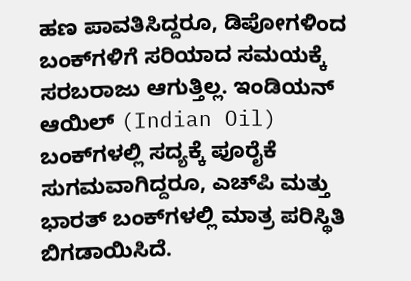ಹಣ ಪಾವತಿಸಿದ್ದರೂ, ಡಿಪೋಗಳಿಂದ ಬಂಕ್‌ಗಳಿಗೆ ಸರಿಯಾದ ಸಮಯಕ್ಕೆ ಸರಬರಾಜು ಆಗುತ್ತಿಲ್ಲ. ಇಂಡಿಯನ್ ಆಯಿಲ್ (Indian Oil) ಬಂಕ್‌ಗಳಲ್ಲಿ ಸದ್ಯಕ್ಕೆ ಪೂರೈಕೆ ಸುಗಮವಾಗಿದ್ದರೂ, ಎಚ್‌ಪಿ ಮತ್ತು ಭಾರತ್ ಬಂಕ್‌ಗಳಲ್ಲಿ ಮಾತ್ರ ಪರಿಸ್ಥಿತಿ ಬಿಗಡಾಯಿಸಿದೆ.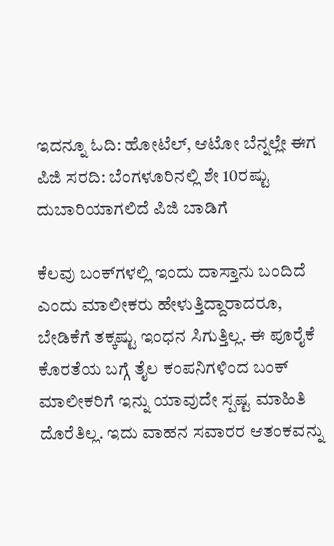ಇದನ್ನೂ ಓದಿ: ಹೋಟೆಲ್, ಆಟೋ ಬೆನ್ನಲ್ಲೇ ಈಗ ಪಿಜಿ ಸರದಿ: ಬೆಂಗಳೂರಿನಲ್ಲಿ ಶೇ 10ರಷ್ಟು ದುಬಾರಿಯಾಗಲಿದೆ ಪಿಜಿ ಬಾಡಿಗೆ

ಕೆಲವು ಬಂಕ್‌ಗಳಲ್ಲಿ ಇಂದು ದಾಸ್ತಾನು ಬಂದಿದೆ ಎಂದು ಮಾಲೀಕರು ಹೇಳುತ್ತಿದ್ದಾರಾದರೂ, ಬೇಡಿಕೆಗೆ ತಕ್ಕಷ್ಟು ಇಂಧನ ಸಿಗುತ್ತಿಲ್ಲ. ಈ ಪೂರೈಕೆ ಕೊರತೆಯ ಬಗ್ಗೆ ತೈಲ ಕಂಪನಿಗಳಿಂದ ಬಂಕ್ ಮಾಲೀಕರಿಗೆ ಇನ್ನು ಯಾವುದೇ ಸ್ಪಷ್ಟ ಮಾಹಿತಿ ದೊರೆತಿಲ್ಲ. ಇದು ವಾಹನ ಸವಾರರ ಆತಂಕವನ್ನು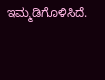ಇಮ್ಮಡಿಗೊಳಿಸಿದೆ.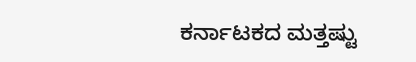ಕರ್ನಾಟಕದ ಮತ್ತಷ್ಟು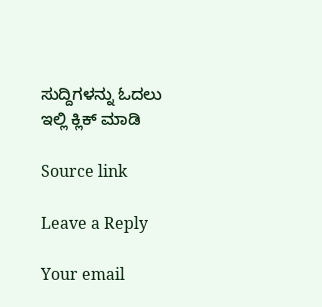ಸುದ್ದಿಗಳನ್ನು ಓದಲು ಇಲ್ಲಿ ಕ್ಲಿಕ್ ಮಾಡಿ

Source link

Leave a Reply

Your email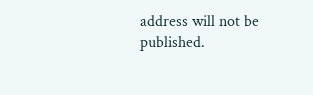address will not be published.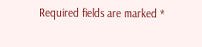Required fields are marked *